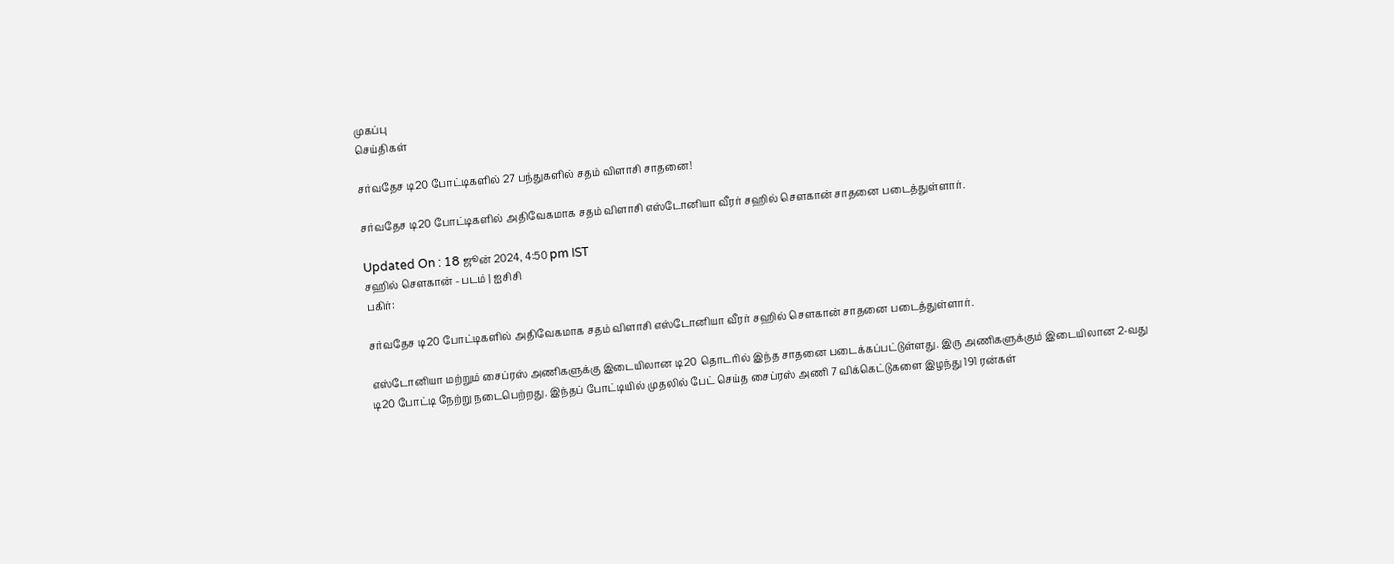முகப்பு
செய்திகள்

சர்வதேச டி20 போட்டிகளில் 27 பந்துகளில் சதம் விளாசி சாதனை!

சர்வதேச டி20 போட்டிகளில் அதிவேகமாக சதம் விளாசி எஸ்டோனியா வீரர் சஹில் சௌகான் சாதனை படைத்துள்ளார்.

Updated On : 18 ஜூன் 2024, 4:50 pm IST
சஹில் சௌகான் - படம் | ஐசிசி
பகிர்:

சர்வதேச டி20 போட்டிகளில் அதிவேகமாக சதம் விளாசி எஸ்டோனியா வீரர் சஹில் சௌகான் சாதனை படைத்துள்ளார்.

எஸ்டோனியா மற்றும் சைப்ரஸ் அணிகளுக்கு இடையிலான டி20 தொடரில் இந்த சாதனை படைக்கப்பட்டுள்ளது. இரு அணிகளுக்கும் இடையிலான 2-வது டி20 போட்டி நேற்று நடைபெற்றது. இந்தப் போட்டியில் முதலில் பேட் செய்த சைப்ரஸ் அணி 7 விக்கெட்டுகளை இழந்து 191 ரன்கள்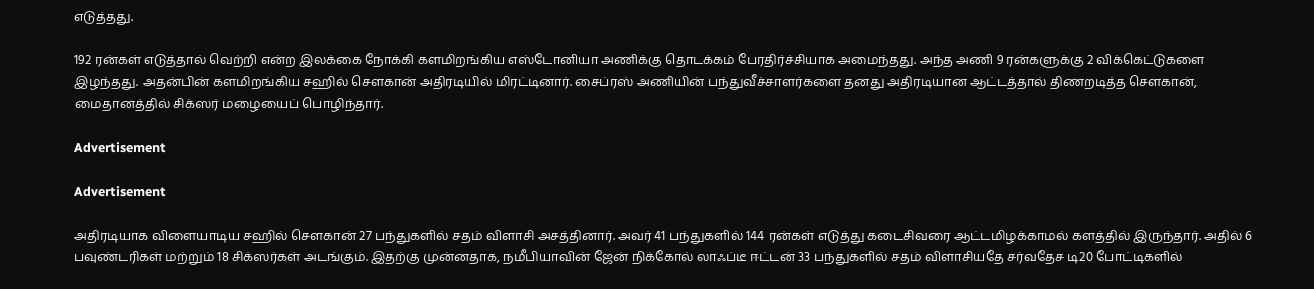எடுத்தது.

192 ரன்கள் எடுத்தால் வெற்றி என்ற இலக்கை நோக்கி களமிறங்கிய எஸ்டோனியா அணிக்கு தொடக்கம் பேரதிர்ச்சியாக அமைந்தது. அந்த அணி 9 ரன்களுக்கு 2 விக்கெட்டுகளை இழந்தது. அதன்பின் களமிறங்கிய சஹில் சௌகான் அதிரடியில் மிரட்டினார். சைப்ரஸ் அணியின் பந்துவீச்சாளர்களை தனது அதிரடியான ஆட்டத்தால் திணறடித்த சௌகான், மைதானத்தில் சிக்ஸர் மழையைப் பொழிந்தார்.

Advertisement

Advertisement

அதிரடியாக விளையாடிய சஹில் சௌகான் 27 பந்துகளில் சதம் விளாசி அசத்தினார். அவர் 41 பந்துகளில் 144 ரன்கள் எடுத்து கடைசிவரை ஆட்டமிழக்காமல் களத்தில் இருந்தார். அதில் 6 பவுண்டரிகள் மற்றும் 18 சிக்ஸர்கள் அடங்கும். இதற்கு முன்னதாக, நமீபியாவின் ஜேன் நிக்கோல் லாஃப்டீ ஈட்டன் 33 பந்துகளில் சதம் விளாசியதே சர்வதேச டி20 போட்டிகளில்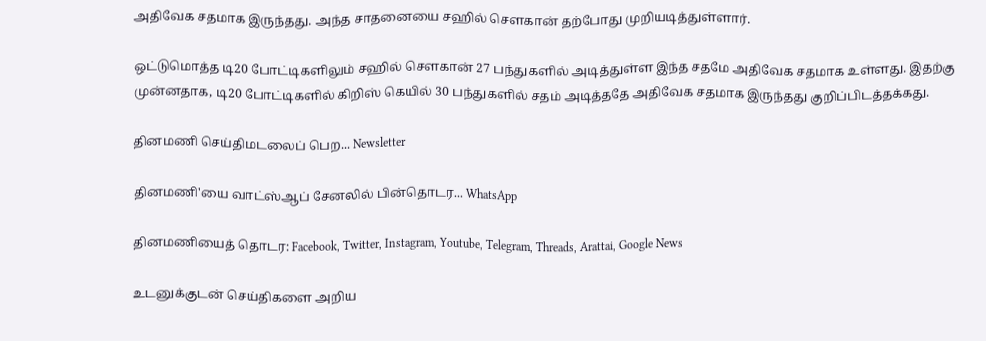அதிவேக சதமாக இருந்தது. அந்த சாதனையை சஹில் சௌகான் தற்போது முறியடித்துள்ளார்.

ஒட்டுமொத்த டி20 போட்டிகளிலும் சஹில் சௌகான் 27 பந்துகளில் அடித்துள்ள இந்த சதமே அதிவேக சதமாக உள்ளது. இதற்கு முன்னதாக, டி20 போட்டிகளில் கிறிஸ் கெயில் 30 பந்துகளில் சதம் அடித்ததே அதிவேக சதமாக இருந்தது குறிப்பிடத்தக்கது.

தினமணி செய்திமடலைப் பெற... Newsletter

தினமணி'யை வாட்ஸ்ஆப் சேனலில் பின்தொடர... WhatsApp

தினமணியைத் தொடர: Facebook, Twitter, Instagram, Youtube, Telegram, Threads, Arattai, Google News

உடனுக்குடன் செய்திகளை அறிய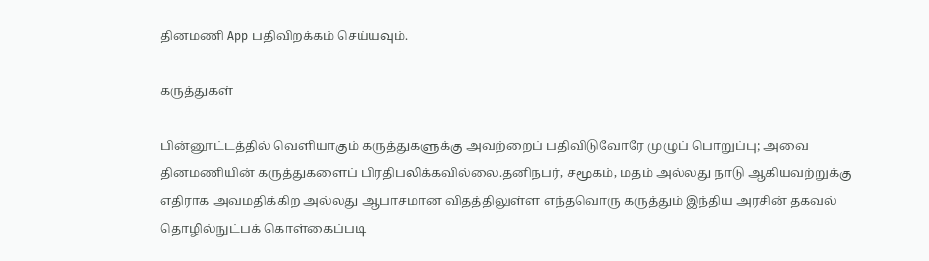தினமணி App பதிவிறக்கம் செய்யவும்.

கருத்துகள்

பின்னூட்டத்தில் வெளியாகும் கருத்துகளுக்கு அவற்றைப் பதிவிடுவோரே முழுப் பொறுப்பு; அவை தினமணியின் கருத்துகளைப் பிரதிபலிக்கவில்லை.தனிநபர், சமூகம், மதம் அல்லது நாடு ஆகியவற்றுக்கு எதிராக அவமதிக்கிற அல்லது ஆபாசமான விதத்திலுள்ள எந்தவொரு கருத்தும் இந்திய அரசின் தகவல் தொழில்நுட்பக் கொள்கைப்படி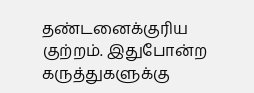தண்டனைக்குரிய குற்றம். இதுபோன்ற கருத்துகளுக்கு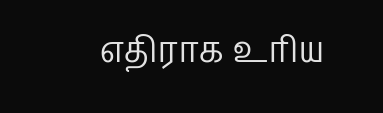எதிராக உரிய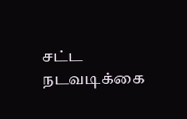சட்ட நடவடிக்கை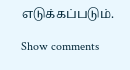எடுக்கப்படும்.

Show comments